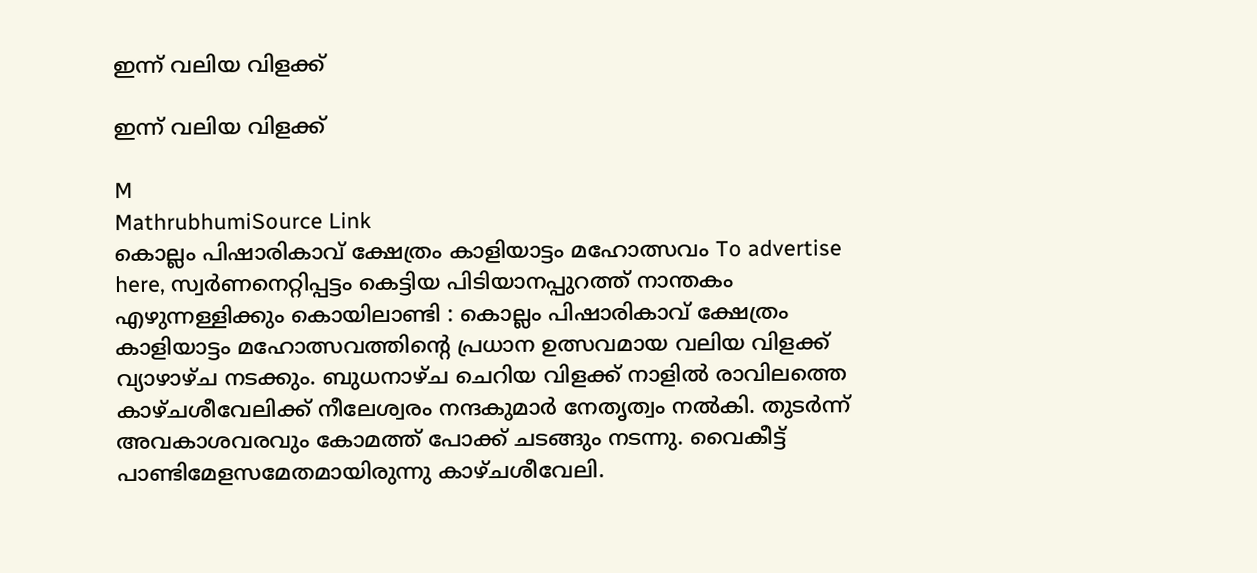ഇന്ന് വലിയ വിളക്ക്

ഇന്ന് വലിയ വിളക്ക്

M
MathrubhumiSource Link
കൊല്ലം പിഷാരികാവ് ക്ഷേത്രം കാളിയാട്ടം മഹോത്സവം To advertise here, സ്വർണനെറ്റിപ്പട്ടം കെട്ടിയ പിടിയാനപ്പുറത്ത് നാന്തകം എഴുന്നള്ളിക്കും കൊയിലാണ്ടി : കൊല്ലം പിഷാരികാവ് ക്ഷേത്രം കാളിയാട്ടം മഹോത്സവത്തിന്റെ പ്രധാന ഉത്സവമായ വലിയ വിളക്ക് വ്യാഴാഴ്ച നടക്കും. ബുധനാഴ്ച ചെറിയ വിളക്ക് നാളിൽ രാവിലത്തെ കാഴ്ചശീവേലിക്ക് നീലേശ്വരം നന്ദകുമാർ നേതൃത്വം നൽകി. തുടർന്ന് അവകാശവരവും കോമത്ത് പോക്ക്‌ ചടങ്ങും നടന്നു. വൈകീട്ട് പാണ്ടിമേളസമേതമായിരുന്നു കാഴ്ചശീവേലി.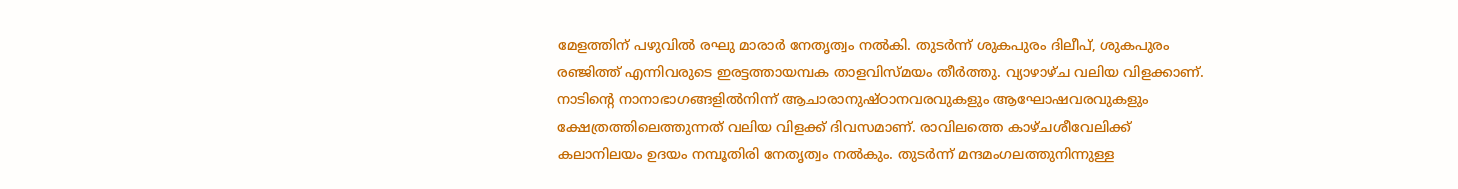മേളത്തിന് പഴുവിൽ രഘു മാരാർ നേതൃത്വം നൽകി. തുടർന്ന് ശുകപുരം ദിലീപ്, ശുകപുരം രഞ്ജിത്ത് എന്നിവരുടെ ഇരട്ടത്തായമ്പക താളവിസ്മയം തീർത്തു. വ്യാഴാഴ്ച വലിയ വിളക്കാണ്. നാടിന്റെ നാനാഭാഗങ്ങളിൽനിന്ന് ആചാരാനുഷ്ഠാനവരവുകളും ആഘോഷവരവുകളും ക്ഷേത്രത്തിലെത്തുന്നത് വലിയ വിളക്ക് ദിവസമാണ്. രാവിലത്തെ കാഴ്ചശീവേലിക്ക് കലാനിലയം ഉദയം നമ്പൂതിരി നേതൃത്വം നൽകും. തുടർന്ന് മന്ദമംഗലത്തുനിന്നുള്ള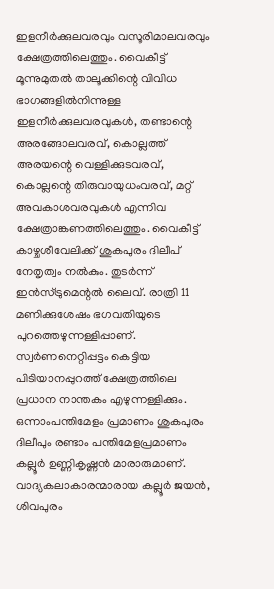ഇളനീർക്കുലവരവും വസൂരിമാലവരവും ക്ഷേത്രത്തിലെത്തും. വൈകീട്ട് മൂന്നുമുതൽ താലൂക്കിന്റെ വിവിധ ഭാഗങ്ങളിൽനിന്നുള്ള ഇളനീർക്കുലവരവുകൾ, തണ്ടാന്റെ അരങ്ങോലവരവ്, കൊല്ലത്ത് അരയന്റെ വെള്ളിക്കുടവരവ്, കൊല്ലന്റെ തിരുവായുധംവരവ്‌, മറ്റ് അവകാശവരവുകൾ എന്നിവ ക്ഷേത്രാങ്കണത്തിലെത്തും. വൈകീട്ട് കാഴ്ചശീവേലിക്ക് ശുകപുരം ദിലീപ് നേതൃത്വം നൽകും. തുടർന്ന് ഇൻസ്ട്രുമെന്റൽ ലൈവ്. രാത്രി 11 മണിക്കുശേഷം ഭഗവതിയുടെ പുറത്തെഴുന്നള്ളിപ്പാണ്. സ്വർണനെറ്റിപ്പട്ടം കെട്ടിയ പിടിയാനപ്പുറത്ത് ക്ഷേത്രത്തിലെ പ്രധാന നാന്തകം എഴുന്നള്ളിക്കും. ഒന്നാംപന്തിമേളം പ്രമാണം ശുകപുരം ദിലീപും രണ്ടാം പന്തിമേളപ്രമാണം കല്ലൂർ ഉണ്ണികൃഷ്ണൻ മാരാരുമാണ്. വാദ്യകലാകാരന്മാരായ കല്ലൂർ ജയൻ, ശിവപുരം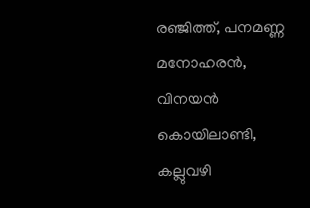രഞ്ജിത്ത്, പനമണ്ണ മനോഹരൻ, വിനയൻ കൊയിലാണ്ടി, കല്ലുവഴി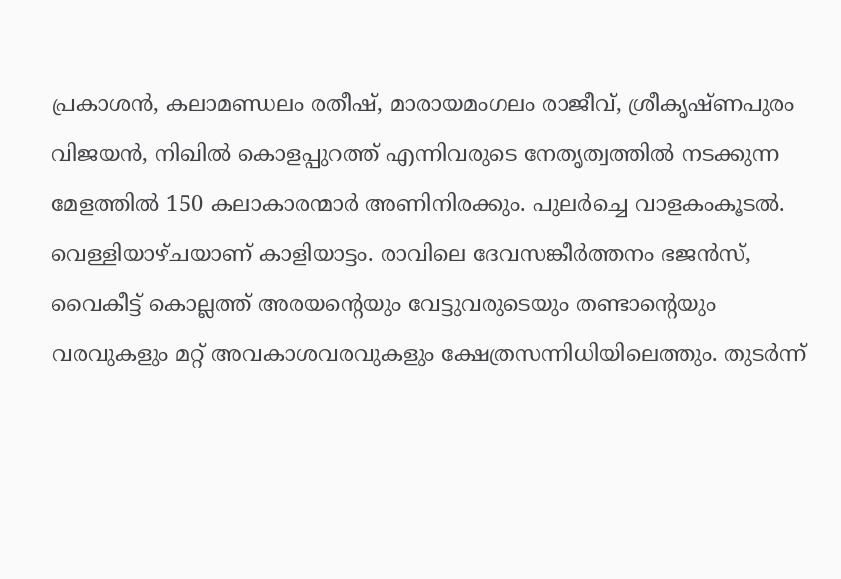പ്രകാശൻ, കലാമണ്ഡലം രതീഷ്, മാരായമംഗലം രാജീവ്, ശ്രീകൃഷ്ണപുരം വിജയൻ, നിഖിൽ കൊളപ്പുറത്ത് എന്നിവരുടെ നേതൃത്വത്തിൽ നടക്കുന്ന മേളത്തിൽ 150 കലാകാരന്മാർ അണിനിരക്കും. പുലർച്ചെ വാളകംകൂടൽ. വെള്ളിയാഴ്ചയാണ് കാളിയാട്ടം. രാവിലെ ദേവസങ്കീർത്തനം ഭജൻസ്, വൈകീട്ട് കൊല്ലത്ത് അരയന്റെയും വേട്ടുവരുടെയും തണ്ടാന്റെയും വരവുകളും മറ്റ് അവകാശവരവുകളും ക്ഷേത്രസന്നിധിയിലെത്തും. തുടർന്ന്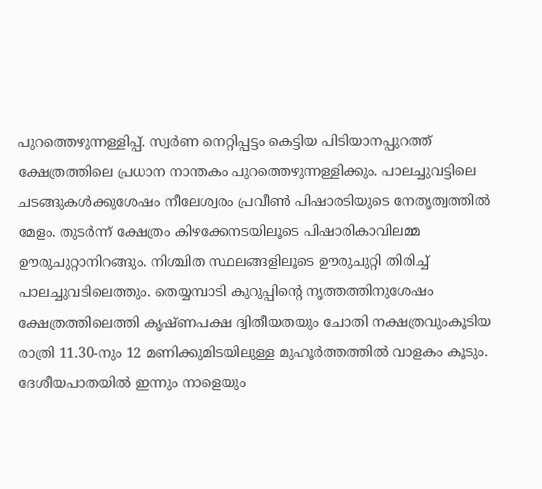പുറത്തെഴുന്നള്ളിപ്പ്. സ്വർണ നെറ്റിപ്പട്ടം കെട്ടിയ പിടിയാനപ്പുറത്ത് ക്ഷേത്രത്തിലെ പ്രധാന നാന്തകം പുറത്തെഴുന്നള്ളിക്കും. പാലച്ചുവട്ടിലെ ചടങ്ങുകൾക്കുശേഷം നീലേശ്വരം പ്രവീൺ പിഷാരടിയുടെ നേതൃത്വത്തിൽ മേളം. തുടർന്ന് ക്ഷേത്രം കിഴക്കേനടയിലൂടെ പിഷാരികാവിലമ്മ ഊരുചുറ്റാനിറങ്ങും. നിശ്ചിത സ്ഥലങ്ങളിലൂടെ ഊരുചുറ്റി തിരിച്ച്‌ പാലച്ചുവടിലെത്തും. തെയ്യമ്പാടി കുറുപ്പിന്റെ നൃത്തത്തിനുശേഷം ക്ഷേത്രത്തിലെത്തി കൃഷ്ണപക്ഷ ദ്വിതീയതയും ചോതി നക്ഷത്രവുംകൂടിയ രാത്രി 11.30-നും 12 മണിക്കുമിടയിലുള്ള മുഹൂർത്തത്തിൽ വാളകം കൂടും. ദേശീയപാതയിൽ ഇന്നും നാളെയും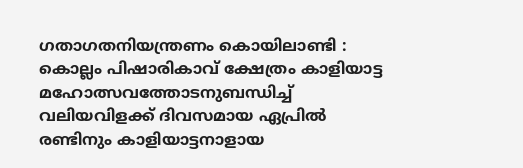ഗതാഗതനിയന്ത്രണം കൊയിലാണ്ടി : കൊല്ലം പിഷാരികാവ് ക്ഷേത്രം കാളിയാട്ട മഹോത്സവത്തോടനുബന്ധിച്ച് വലിയവിളക്ക് ദിവസമായ ഏപ്രിൽ രണ്ടിനും കാളിയാട്ടനാളായ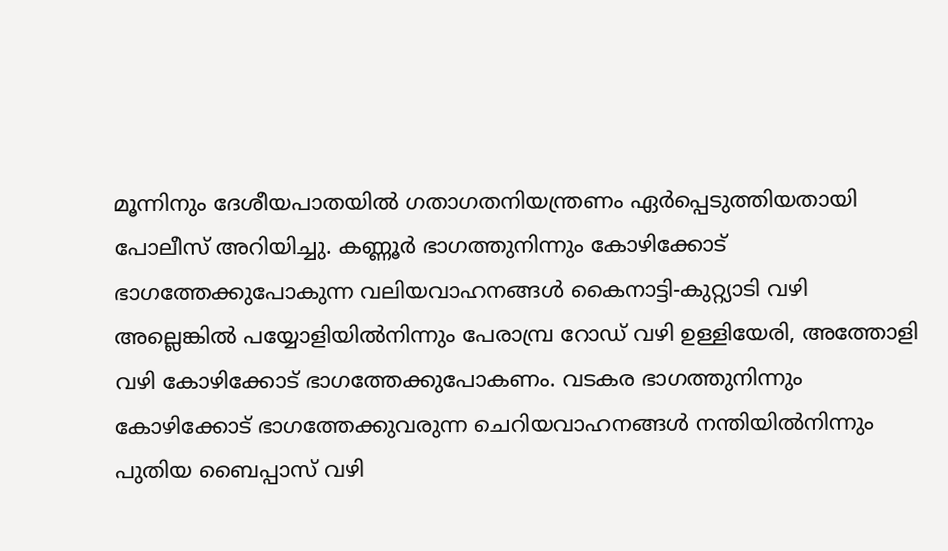മൂന്നിനും ദേശീയപാതയിൽ ഗതാഗതനിയന്ത്രണം ഏർപ്പെടുത്തിയതായി പോലീസ് അറിയിച്ചു. കണ്ണൂർ ഭാഗത്തുനിന്നും കോഴിക്കോട് ഭാഗത്തേക്കുപോകുന്ന വലിയവാഹനങ്ങൾ കൈനാട്ടി-കുറ്റ്യാടി വഴി അല്ലെങ്കിൽ പയ്യോളിയിൽനിന്നും പേരാമ്പ്ര റോഡ് വഴി ഉള്ളിയേരി, അത്തോളി വഴി കോഴിക്കോട് ഭാഗത്തേക്കുപോകണം. വടകര ഭാഗത്തുനിന്നും കോഴിക്കോട് ഭാഗത്തേക്കുവരുന്ന ചെറിയവാഹനങ്ങൾ നന്തിയിൽനിന്നും പുതിയ ബൈപ്പാസ് വഴി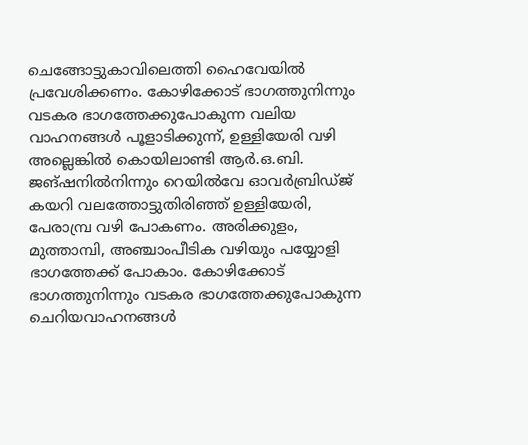ചെങ്ങോട്ടുകാവിലെത്തി ഹൈവേയിൽ പ്രവേശിക്കണം. കോഴിക്കോട് ഭാഗത്തുനിന്നും വടകര ഭാഗത്തേക്കുപോകുന്ന വലിയ വാഹനങ്ങൾ പൂളാടിക്കുന്ന്, ഉള്ളിയേരി വഴി അല്ലെങ്കിൽ കൊയിലാണ്ടി ആർ.ഒ.ബി. ജങ്‌ഷനിൽനിന്നും റെയിൽവേ ഓവർബ്രിഡ്ജ് കയറി വലത്തോട്ടുതിരിഞ്ഞ് ഉള്ളിയേരി, പേരാമ്പ്ര വഴി പോകണം. അരിക്കുളം, മുത്താമ്പി, അഞ്ചാംപീടിക വഴിയും പയ്യോളി ഭാഗത്തേക്ക് പോകാം. കോഴിക്കോട് ഭാഗത്തുനിന്നും വടകര ഭാഗത്തേക്കുപോകുന്ന ചെറിയവാഹനങ്ങൾ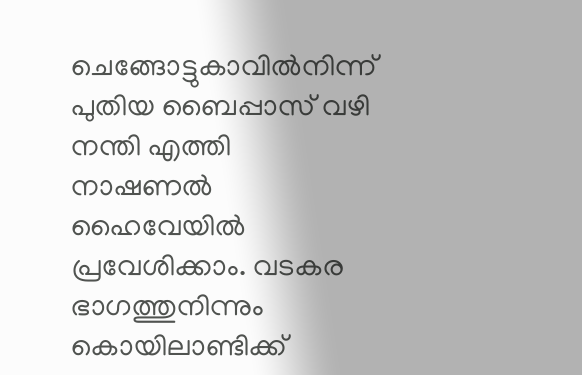ചെങ്ങോട്ടുകാവിൽനിന്ന്‌ പുതിയ ബൈപ്പാസ് വഴി നന്തി എത്തി നാഷണൽ ഹൈവേയിൽ പ്രവേശിക്കാം. വടകര ഭാഗത്തുനിന്നും കൊയിലാണ്ടിക്ക്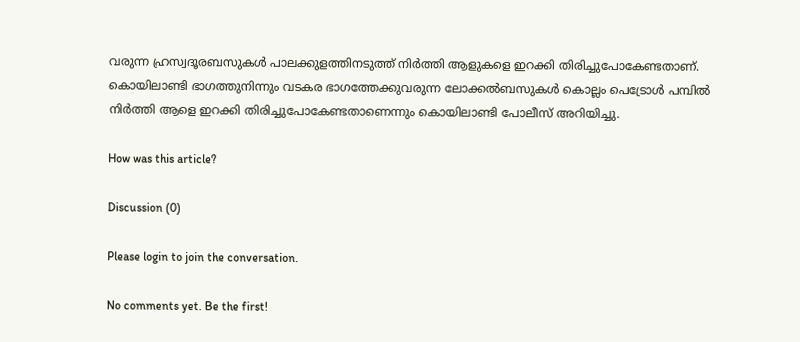വരുന്ന ഹ്രസ്വദൂരബസുകൾ പാലക്കുളത്തിനടുത്ത് നിർത്തി ആളുകളെ ഇറക്കി തിരിച്ചുപോകേണ്ടതാണ്. കൊയിലാണ്ടി ഭാഗത്തുനിന്നും വടകര ഭാഗത്തേക്കുവരുന്ന ലോക്കൽബസുകൾ കൊല്ലം പെട്രോൾ പമ്പിൽ നിർത്തി ആളെ ഇറക്കി തിരിച്ചുപോകേണ്ടതാണെന്നും കൊയിലാണ്ടി പോലീസ് അറിയിച്ചു.

How was this article?

Discussion (0)

Please login to join the conversation.

No comments yet. Be the first!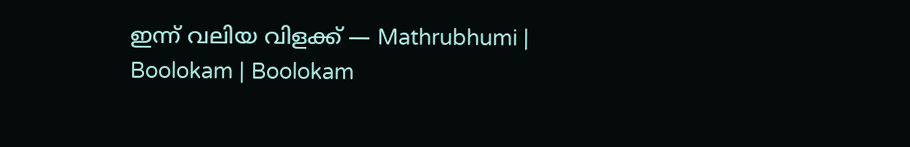ഇന്ന് വലിയ വിളക്ക് — Mathrubhumi | Boolokam | Boolokam